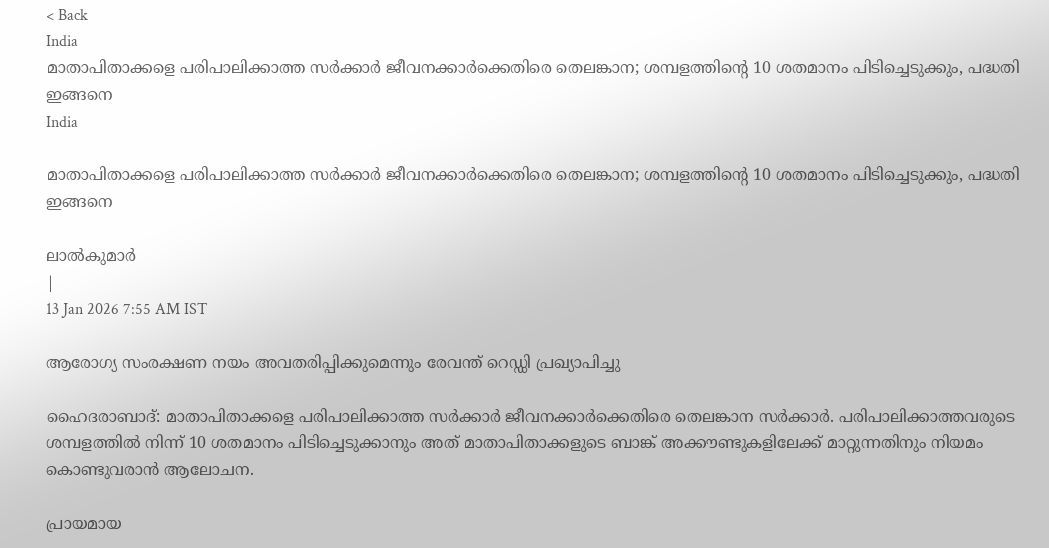< Back
India
മാതാപിതാക്കളെ പരിപാലിക്കാത്ത സർക്കാർ ജീവനക്കാർക്കെതിരെ തെലങ്കാന; ശമ്പളത്തിന്റെ 10 ശതമാനം പിടിച്ചെടുക്കും, പദ്ധതി ഇങ്ങനെ
India

മാതാപിതാക്കളെ പരിപാലിക്കാത്ത സർക്കാർ ജീവനക്കാർക്കെതിരെ തെലങ്കാന; ശമ്പളത്തിന്റെ 10 ശതമാനം പിടിച്ചെടുക്കും, പദ്ധതി ഇങ്ങനെ

ലാൽകുമാർ
|
13 Jan 2026 7:55 AM IST

ആരോഗ്യ സംരക്ഷണ നയം അവതരിപ്പിക്കുമെന്നും രേവന്ത് റെഡ്ഡി പ്രഖ്യാപിച്ചു

ഹൈദരാബാദ്: മാതാപിതാക്കളെ പരിപാലിക്കാത്ത സർക്കാർ ജീവനക്കാർക്കെതിരെ തെലങ്കാന സർക്കാർ. പരിപാലിക്കാത്തവരുടെ ശമ്പളത്തിൽ നിന്ന് 10 ശതമാനം പിടിച്ചെടുക്കാനും അത് മാതാപിതാക്കളുടെ ബാങ്ക് അക്കൗണ്ടുകളിലേക്ക് മാറ്റുന്നതിനും നിയമം കൊണ്ടുവരാൻ ആലോചന.

പ്രായമായ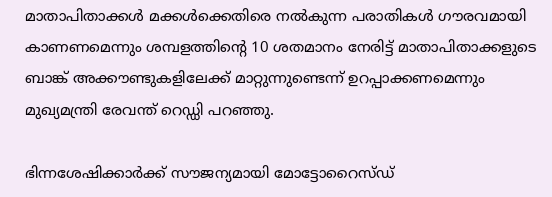മാതാപിതാക്കൾ മക്കൾക്കെതിരെ നൽകുന്ന പരാതികൾ ഗൗരവമായി കാണണമെന്നും ശമ്പളത്തിന്റെ 10 ശതമാനം നേരിട്ട് മാതാപിതാക്കളുടെ ബാങ്ക് അക്കൗണ്ടുകളിലേക്ക് മാറ്റുന്നുണ്ടെന്ന് ഉറപ്പാക്കണമെന്നും മുഖ്യമന്ത്രി രേവന്ത് റെഡ്ഡി പറഞ്ഞു.

ഭിന്നശേഷിക്കാർക്ക് സൗജന്യമായി മോട്ടോറൈസ്ഡ്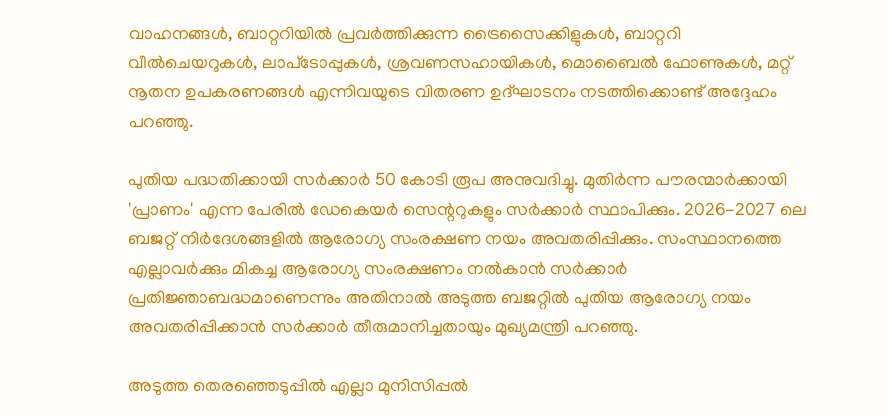വാഹനങ്ങൾ, ബാറ്ററിയിൽ പ്രവർത്തിക്കുന്ന ട്രൈസൈക്കിളുകൾ, ബാറ്ററി വീൽചെയറുകൾ, ലാപ്‌ടോപ്പുകൾ, ശ്രവണസഹായികൾ, മൊബൈൽ ഫോണുകൾ, മറ്റ് നൂതന ഉപകരണങ്ങൾ എന്നിവയുടെ വിതരണ ഉദ്ഘാടനം നടത്തിക്കൊണ്ട് അദ്ദേഹം പറഞ്ഞു.

പുതിയ പദ്ധതിക്കായി സർക്കാർ 50 കോടി രൂപ അനുവദിച്ചു. മുതിർന്ന പൗരന്മാർക്കായി 'പ്രാണം' എന്ന പേരിൽ ഡേകെയർ സെന്ററുകളും സർക്കാർ സ്ഥാപിക്കും. 2026-2027 ലെ ബജറ്റ് നിർദേശങ്ങളിൽ ആരോഗ്യ സംരക്ഷണ നയം അവതരിപ്പിക്കും. സംസ്ഥാനത്തെ എല്ലാവർക്കും മികച്ച ആരോഗ്യ സംരക്ഷണം നൽകാൻ സർക്കാർ പ്രതിജ്ഞാബദ്ധമാണെന്നും അതിനാൽ അടുത്ത ബജറ്റിൽ പുതിയ ആരോഗ്യ നയം അവതരിപ്പിക്കാൻ സർക്കാർ തീരുമാനിച്ചതായും മുഖ്യമന്ത്രി പറഞ്ഞു.

അടുത്ത തെരഞ്ഞെടുപ്പിൽ എല്ലാ മുനിസിപ്പൽ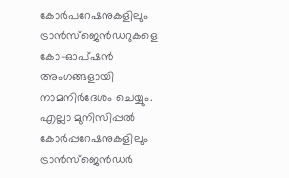കോർപറേഷനുകളിലും ട്രാൻസ്‌ജെൻഡറുകളെ കോ-ഓപ്ഷൻ അംഗങ്ങളായി നാമനിർദേശം ചെയ്യും. എല്ലാ മുനിസിപ്പൽ കോർപ്പറേഷനുകളിലും ട്രാൻസ്‌ജെൻഡർ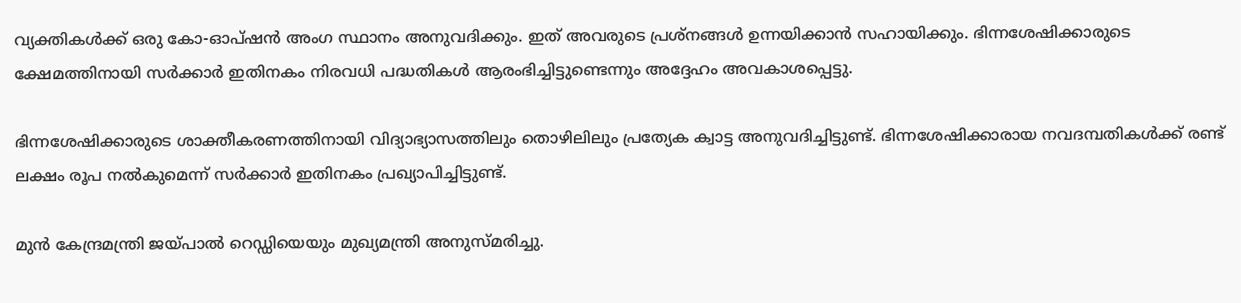വ്യക്തികൾക്ക് ഒരു കോ-ഓപ്ഷൻ അംഗ സ്ഥാനം അനുവദിക്കും. ഇത് അവരുടെ പ്രശ്നങ്ങൾ ഉന്നയിക്കാൻ സഹായിക്കും. ഭിന്നശേഷിക്കാരുടെ ക്ഷേമത്തിനായി സർക്കാർ ഇതിനകം നിരവധി പദ്ധതികൾ ആരംഭിച്ചിട്ടുണ്ടെന്നും അദ്ദേഹം അവകാശപ്പെട്ടു.

ഭിന്നശേഷിക്കാരുടെ ശാക്തീകരണത്തിനായി വിദ്യാഭ്യാസത്തിലും തൊഴിലിലും പ്രത്യേക ക്വാട്ട അനുവദിച്ചിട്ടുണ്ട്. ഭിന്നശേഷിക്കാരായ നവദമ്പതികൾക്ക് രണ്ട് ലക്ഷം രൂപ നൽകുമെന്ന് സർക്കാർ ഇതിനകം പ്രഖ്യാപിച്ചിട്ടുണ്ട്.

മുൻ കേന്ദ്രമന്ത്രി ജയ്പാൽ റെഡ്ഡിയെയും മുഖ്യമന്ത്രി അനുസ്മരിച്ചു.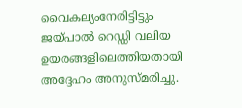വൈകല്യംനേരിട്ടിട്ടും ജയ്പാൽ റെഡ്ഡി വലിയ ഉയരങ്ങളിലെത്തിയതായി അദ്ദേഹം അനുസ്മരിച്ചു.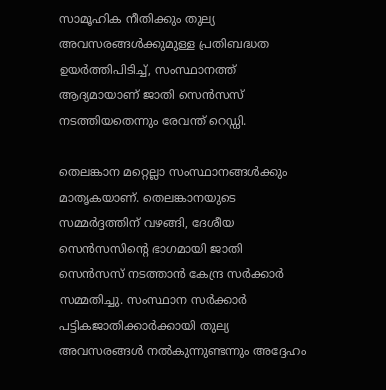സാമൂഹിക നീതിക്കും തുല്യ അവസരങ്ങൾക്കുമുള്ള പ്രതിബദ്ധത ഉയർത്തിപിടിച്ച്, സംസ്ഥാനത്ത് ആദ്യമായാണ് ജാതി സെൻസസ് നടത്തിയതെന്നും രേവന്ത് റെഡ്ഡി.

തെലങ്കാന മറ്റെല്ലാ സംസ്ഥാനങ്ങൾക്കും മാതൃകയാണ്. തെലങ്കാനയുടെ സമ്മർദ്ദത്തിന് വഴങ്ങി, ദേശീയ സെൻസസിന്റെ ഭാഗമായി ജാതി സെൻസസ് നടത്താൻ കേന്ദ്ര സർക്കാർ സമ്മതിച്ചു. സംസ്ഥാന സർക്കാർ പട്ടികജാതിക്കാർക്കായി തുല്യ അവസരങ്ങൾ നൽകുന്നുണ്ടന്നും അദ്ദേഹം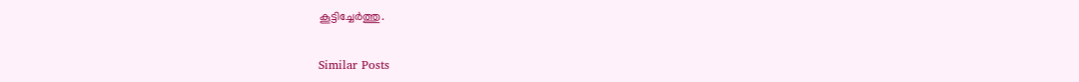കൂട്ടിച്ചേർത്തു.

Similar Posts